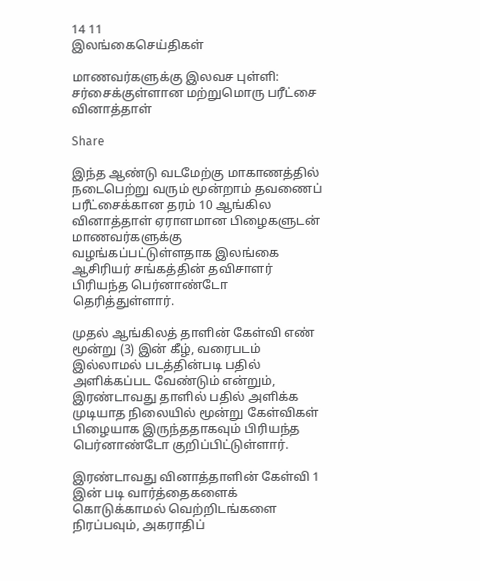14 11
இலங்கைசெய்திகள்

மாணவர்களுக்கு இலவச புள்ளி: சர்சைக்குள்ளான மற்றுமொரு பரீட்சை வினாத்தாள்

Share

இந்த ஆண்டு வடமேற்கு மாகாணத்தில் நடைபெற்று வரும் மூன்றாம் தவணைப் பரீட்சைக்கான தரம் 10 ஆங்கில வினாத்தாள் ஏராளமான பிழைகளுடன் மாணவர்களுக்கு வழங்கப்பட்டுள்ளதாக இலங்கை ஆசிரியர் சங்கத்தின் தவிசாளர் பிரியந்த பெர்னாண்டோ தெரித்துள்ளார்.

முதல் ஆங்கிலத் தாளின் கேள்வி எண் மூன்று (3) இன் கீழ், வரைபடம் இல்லாமல் படத்தின்படி பதில் அளிக்கப்பட வேண்டும் என்றும், இரண்டாவது தாளில் பதில் அளிக்க முடியாத நிலையில் மூன்று கேள்விகள் பிழையாக இருந்ததாகவும் பிரியந்த பெர்னாண்டோ குறிப்பிட்டுள்ளார்.

இரண்டாவது வினாத்தாளின் கேள்வி 1 இன் படி வார்த்தைகளைக் கொடுக்காமல் வெற்றிடங்களை நிரப்பவும், அகராதிப்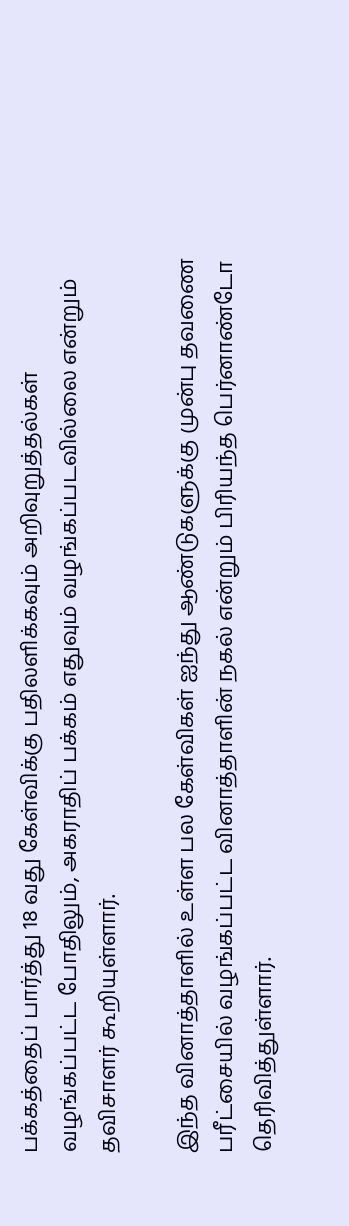பக்கத்தைப் பார்த்து 18 வது கேள்விக்கு பதிலளிக்கவும் அறிவுறுத்தல்கள் வழங்கப்பட்ட போதிலும், அகராதிப் பக்கம் எதுவும் வழங்கப்படவில்லை என்றும் தவிசாளர் கூறியுள்ளார்.

இந்த வினாத்தாளில் உள்ள பல கேள்விகள் ஐந்து ஆண்டுகளுக்கு முன்பு தவணை பரீட்சையில் வழங்கப்பட்ட வினாத்தாளின் நகல் என்றும் பிரியந்த பெர்னாண்டோ தெரிவித்துள்ளார்.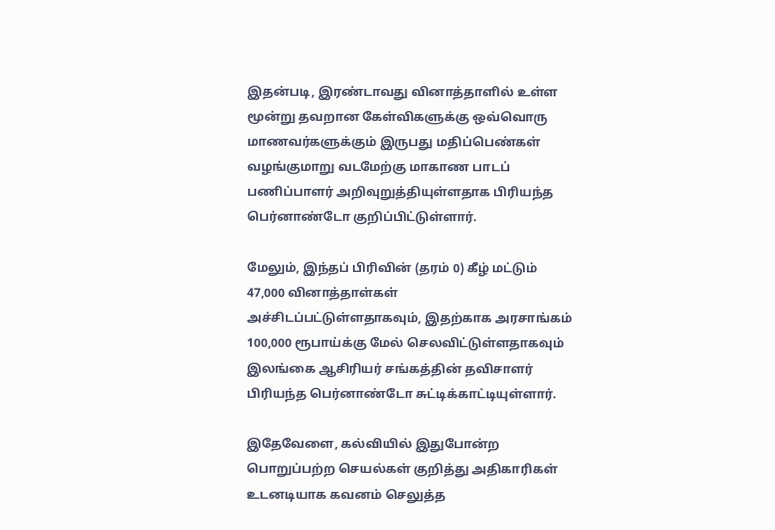இதன்படி, இரண்டாவது வினாத்தாளில் உள்ள மூன்று தவறான கேள்விகளுக்கு ஒவ்வொரு மாணவர்களுக்கும் இருபது மதிப்பெண்கள் வழங்குமாறு வடமேற்கு மாகாண பாடப் பணிப்பாளர் அறிவுறுத்தியுள்ளதாக பிரியந்த பெர்னாண்டோ குறிப்பிட்டுள்ளார்.

மேலும், இந்தப் பிரிவின் (தரம் 0) கீழ் மட்டும் 47,000 வினாத்தாள்கள் அச்சிடப்பட்டுள்ளதாகவும், இதற்காக அரசாங்கம் 100,000 ரூபாய்க்கு மேல் செலவிட்டுள்ளதாகவும் இலங்கை ஆசிரியர் சங்கத்தின் தவிசாளர் பிரியந்த பெர்னாண்டோ சுட்டிக்காட்டியுள்ளார்.

இதேவேளை, கல்வியில் இதுபோன்ற பொறுப்பற்ற செயல்கள் குறித்து அதிகாரிகள் உடனடியாக கவனம் செலுத்த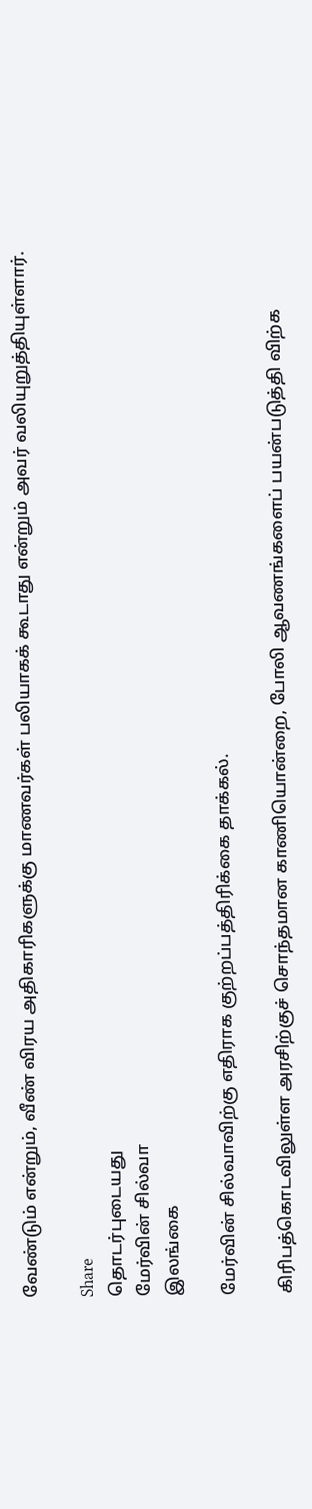வேண்டும் என்றும், வீண் விரய அதிகாரிகளுக்கு மாணவர்கள் பலியாகக் கூடாது என்றும் அவர் வலியுறுத்தியுள்ளார்.

Share
தொடர்புடையது
மேர்வின் சில்வா
இலங்கை

மேர்வின் சில்வாவிற்கு எதிராக குற்றப்பத்திரிக்கை தாக்கல்.

கிரிபத்கொடவிலுள்ள அரசிற்குச் சொந்தமான காணியொன்றை, போலி ஆவணங்களைப் பயன்படுத்தி விற்க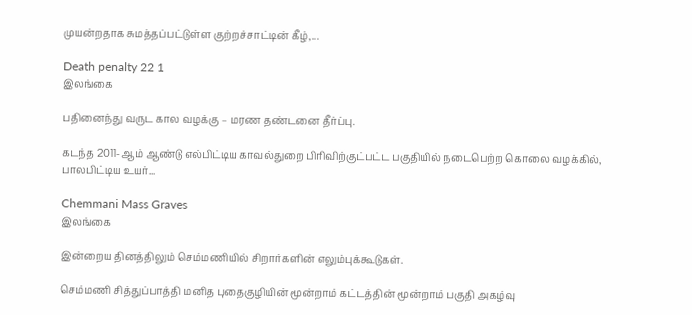முயன்றதாக சுமத்தப்பட்டுள்ள குற்றச்சாட்டின் கீழ்,...

Death penalty 22 1
இலங்கை

பதினைந்து வருட கால வழக்கு – மரண தண்டனை தீர்ப்பு.

கடந்த 2011-ஆம் ஆண்டு எல்பிட்டிய காவல்துறை பிரிவிற்குட்பட்ட பகுதியில் நடைபெற்ற கொலை வழக்கில், பாலபிட்டிய உயர்...

Chemmani Mass Graves
இலங்கை

இன்றைய தினத்திலும் செம்மணியில் சிறார்களின் எலும்புக்கூடுகள்.

செம்மணி சித்துப்பாத்தி மனித புதைகுழியின் மூன்றாம் கட்டத்தின் மூன்றாம் பகுதி அகழ்வு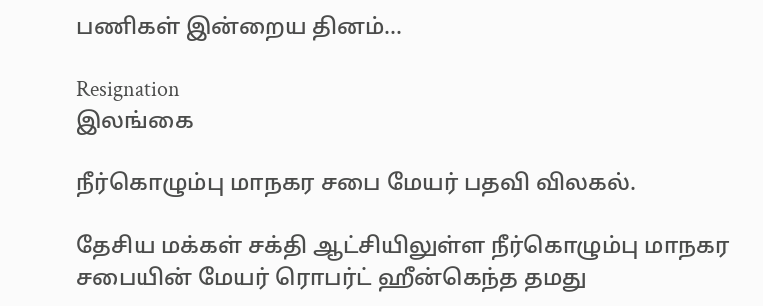பணிகள் இன்றைய தினம்...

Resignation
இலங்கை

நீர்கொழும்பு மாநகர சபை மேயர் பதவி விலகல்.

தேசிய மக்கள் சக்தி ஆட்சியிலுள்ள நீர்கொழும்பு மாநகர சபையின் மேயர் ரொபர்ட் ஹீன்கெந்த தமது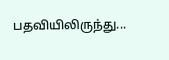பதவியிலிருந்து...